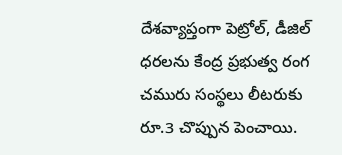దేశవ్యాప్తంగా పెట్రోల్, డీజిల్ ధరలను కేంద్ర ప్రభుత్వ రంగ చమురు సంస్థలు లీటరుకు రూ.3 చొప్పున పెంచాయి.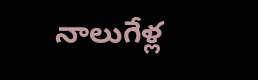నాలుగేళ్ల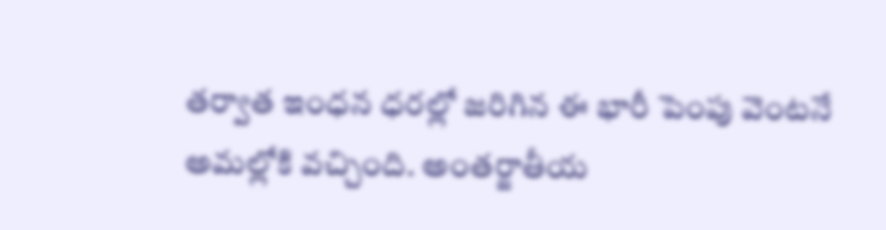తర్వాత ఇంధన ధరల్లో జరిగిన ఈ భారీ పెంపు వెంటనే అమల్లోకి వచ్చింది. అంతర్జాతీయ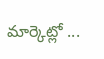మార్కెట్లో ...